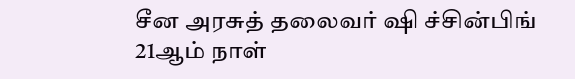சீன அரசுத் தலைவர் ஷி ச்சின்பிங் 21ஆம் நாள்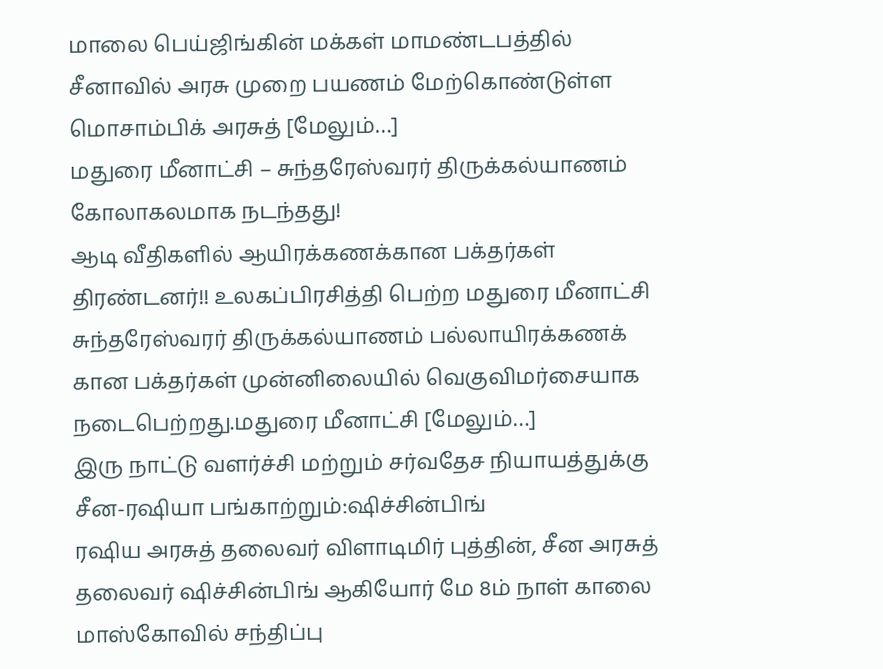மாலை பெய்ஜிங்கின் மக்கள் மாமண்டபத்தில் சீனாவில் அரசு முறை பயணம் மேற்கொண்டுள்ள மொசாம்பிக் அரசுத் [மேலும்…]
மதுரை மீனாட்சி – சுந்தரேஸ்வரர் திருக்கல்யாணம் கோலாகலமாக நடந்தது!
ஆடி வீதிகளில் ஆயிரக்கணக்கான பக்தர்கள் திரண்டனர்!! உலகப்பிரசித்தி பெற்ற மதுரை மீனாட்சி சுந்தரேஸ்வரர் திருக்கல்யாணம் பல்லாயிரக்கணக் கான பக்தர்கள் முன்னிலையில் வெகுவிமர்சையாக நடைபெற்றது.மதுரை மீனாட்சி [மேலும்…]
இரு நாட்டு வளர்ச்சி மற்றும் சர்வதேச நியாயத்துக்கு சீன-ரஷியா பங்காற்றும்:ஷிச்சின்பிங்
ரஷிய அரசுத் தலைவர் விளாடிமிர் புத்தின், சீன அரசுத் தலைவர் ஷிச்சின்பிங் ஆகியோர் மே 8ம் நாள் காலை மாஸ்கோவில் சந்திப்பு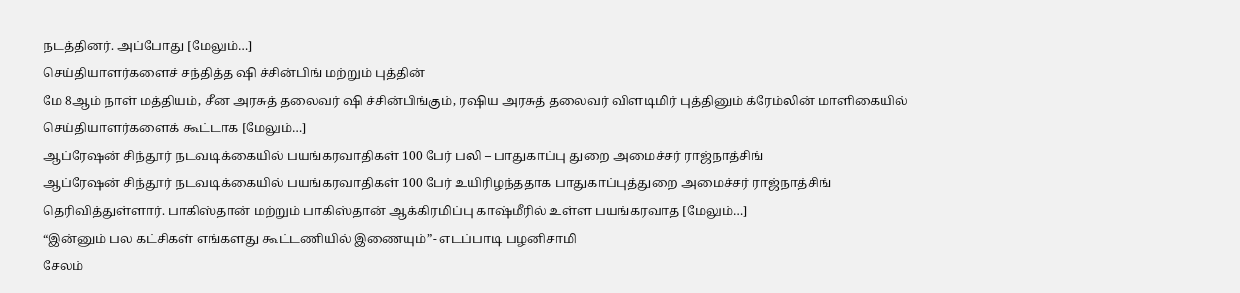நடத்தினர். அப்போது [மேலும்…]
செய்தியாளர்களைச் சந்தித்த ஷி ச்சின்பிங் மற்றும் புத்தின்
மே 8ஆம் நாள் மத்தியம், சீன அரசுத் தலைவர் ஷி ச்சின்பிங்கும், ரஷிய அரசுத் தலைவர் விளடிமிர் புத்தினும் க்ரேம்லின் மாளிகையில் செய்தியாளர்களைக் கூட்டாக [மேலும்…]
ஆப்ரேஷன் சிந்தூர் நடவடிக்கையில் பயங்கரவாதிகள் 100 பேர் பலி – பாதுகாப்பு துறை அமைச்சர் ராஜ்நாத்சிங்
ஆப்ரேஷன் சிந்தூர் நடவடிக்கையில் பயங்கரவாதிகள் 100 பேர் உயிரிழந்ததாக பாதுகாப்புத்துறை அமைச்சர் ராஜ்நாத்சிங் தெரிவித்துள்ளார். பாகிஸ்தான் மற்றும் பாகிஸ்தான் ஆக்கிரமிப்பு காஷ்மீரில் உள்ள பயங்கரவாத [மேலும்…]
“இன்னும் பல கட்சிகள் எங்களது கூட்டணியில் இணையும்”- எடப்பாடி பழனிசாமி
சேலம்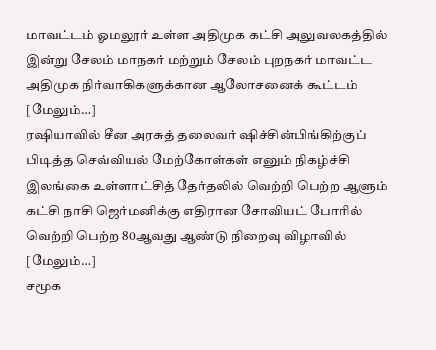மாவட்டம் ஓமலூர் உள்ள அதிமுக கட்சி அலுவலகத்தில் இன்று சேலம் மாநகர் மற்றும் சேலம் புறநகர் மாவட்ட அதிமுக நிர்வாகிகளுக்கான ஆலோசனைக் கூட்டம் [மேலும்…]
ரஷியாவில் சீன அரசுத் தலைவர் ஷிச்சின்பிங்கிற்குப் பிடித்த செவ்வியல் மேற்கோள்கள் எனும் நிகழ்ச்சி
இலங்கை உள்ளாட்சித் தேர்தலில் வெற்றி பெற்ற ஆளும் கட்சி நாசி ஜெர்மனிக்கு எதிரான சோவியட் போரில் வெற்றி பெற்ற 80ஆவது ஆண்டு நிறைவு விழாவில் [மேலும்…]
சமூக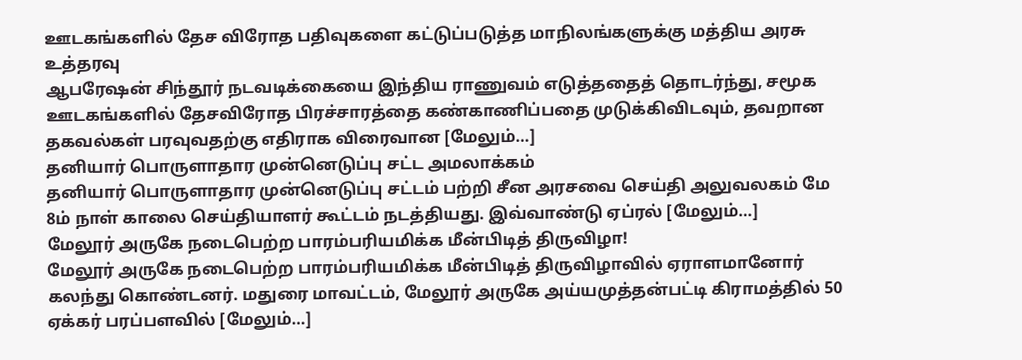ஊடகங்களில் தேச விரோத பதிவுகளை கட்டுப்படுத்த மாநிலங்களுக்கு மத்திய அரசு உத்தரவு
ஆபரேஷன் சிந்தூர் நடவடிக்கையை இந்திய ராணுவம் எடுத்ததைத் தொடர்ந்து, சமூக ஊடகங்களில் தேசவிரோத பிரச்சாரத்தை கண்காணிப்பதை முடுக்கிவிடவும், தவறான தகவல்கள் பரவுவதற்கு எதிராக விரைவான [மேலும்…]
தனியார் பொருளாதார முன்னெடுப்பு சட்ட அமலாக்கம்
தனியார் பொருளாதார முன்னெடுப்பு சட்டம் பற்றி சீன அரசவை செய்தி அலுவலகம் மே 8ம் நாள் காலை செய்தியாளர் கூட்டம் நடத்தியது. இவ்வாண்டு ஏப்ரல் [மேலும்…]
மேலூர் அருகே நடைபெற்ற பாரம்பரியமிக்க மீன்பிடித் திருவிழா!
மேலூர் அருகே நடைபெற்ற பாரம்பரியமிக்க மீன்பிடித் திருவிழாவில் ஏராளமானோர் கலந்து கொண்டனர். மதுரை மாவட்டம், மேலூர் அருகே அய்யமுத்தன்பட்டி கிராமத்தில் 50 ஏக்கர் பரப்பளவில் [மேலும்…]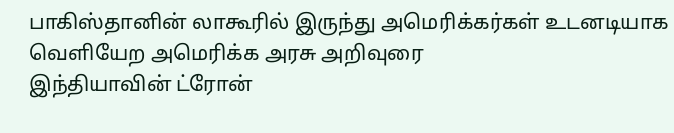பாகிஸ்தானின் லாகூரில் இருந்து அமெரிக்கர்கள் உடனடியாக வெளியேற அமெரிக்க அரசு அறிவுரை
இந்தியாவின் ட்ரோன்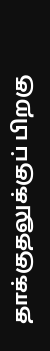தாக்குதலுக்குப் பிறகு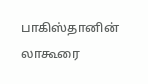பாகிஸ்தானின் லாகூரை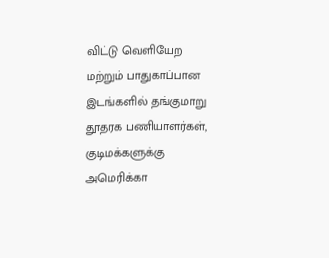விட்டு வெளியேற மற்றும் பாதுகாப்பான இடங்களில் தங்குமாறு தூதரக பணியாளர்கள், குடிமக்களுக்கு அமெரிக்கா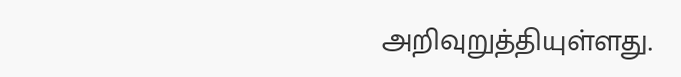அறிவுறுத்தியுள்ளது.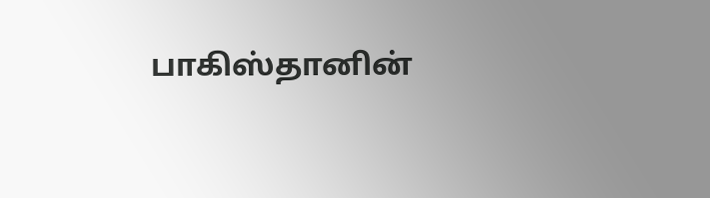பாகிஸ்தானின்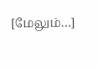[மேலும்…]